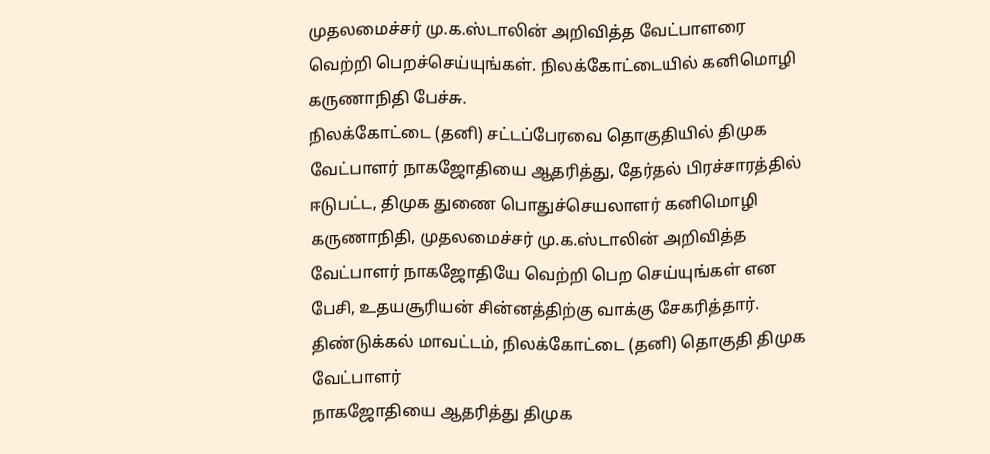முதலமைச்சர் மு.க.ஸ்டாலின் அறிவித்த வேட்பாளரை வெற்றி பெறச்செய்யுங்கள். நிலக்கோட்டையில் கனிமொழி கருணாநிதி பேச்சு.
நிலக்கோட்டை (தனி) சட்டப்பேரவை தொகுதியில் திமுக வேட்பாளர் நாகஜோதியை ஆதரித்து, தேர்தல் பிரச்சாரத்தில் ஈடுபட்ட, திமுக துணை பொதுச்செயலாளர் கனிமொழி கருணாநிதி, முதலமைச்சர் மு.க.ஸ்டாலின் அறிவித்த வேட்பாளர் நாகஜோதியே வெற்றி பெற செய்யுங்கள் என பேசி, உதயசூரியன் சின்னத்திற்கு வாக்கு சேகரித்தார்.
திண்டுக்கல் மாவட்டம், நிலக்கோட்டை (தனி) தொகுதி திமுக வேட்பாளர்
நாகஜோதியை ஆதரித்து திமுக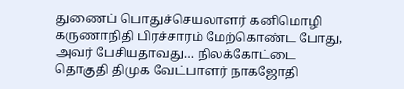துணைப் பொதுச்செயலாளர் கனிமொழி கருணாநிதி பிரச்சாரம் மேற்கொண்ட போது,
அவர் பேசியதாவது… நிலக்கோட்டை தொகுதி திமுக வேட்பாளர் நாகஜோதி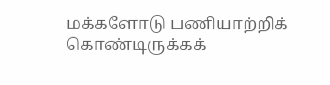மக்களோடு பணியாற்றிக் கொண்டிருக்கக்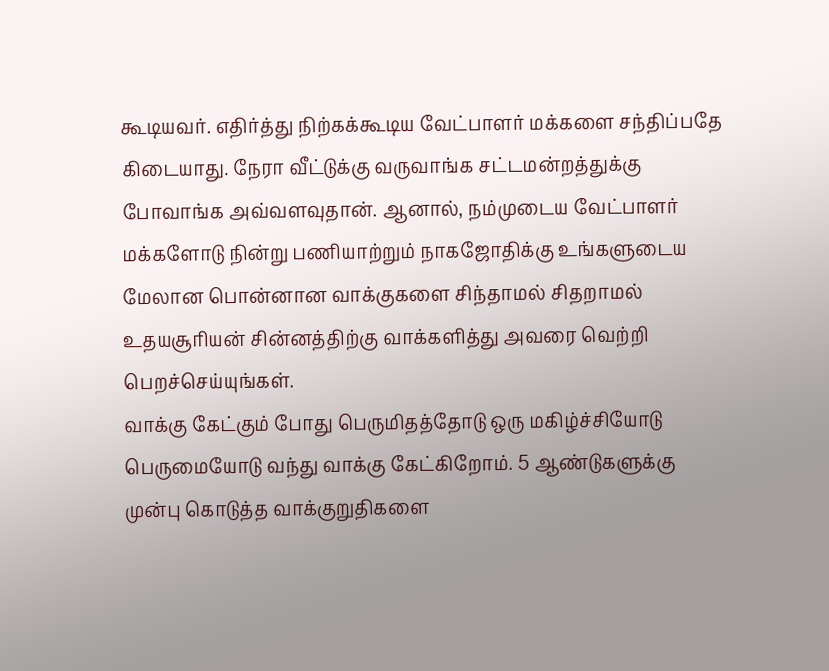கூடியவர். எதிர்த்து நிற்கக்கூடிய வேட்பாளர் மக்களை சந்திப்பதே கிடையாது. நேரா வீட்டுக்கு வருவாங்க சட்டமன்றத்துக்கு போவாங்க அவ்வளவுதான். ஆனால், நம்முடைய வேட்பாளர் மக்களோடு நின்று பணியாற்றும் நாகஜோதிக்கு உங்களுடைய மேலான பொன்னான வாக்குகளை சிந்தாமல் சிதறாமல் உதயசூரியன் சின்னத்திற்கு வாக்களித்து அவரை வெற்றி பெறச்செய்யுங்கள்.
வாக்கு கேட்கும் போது பெருமிதத்தோடு ஒரு மகிழ்ச்சியோடு பெருமையோடு வந்து வாக்கு கேட்கிறோம். 5 ஆண்டுகளுக்கு முன்பு கொடுத்த வாக்குறுதிகளை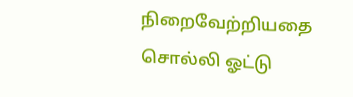நிறைவேற்றியதை சொல்லி ஓட்டு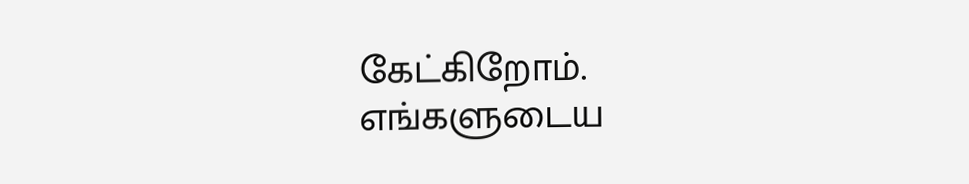கேட்கிறோம். எங்களுடைய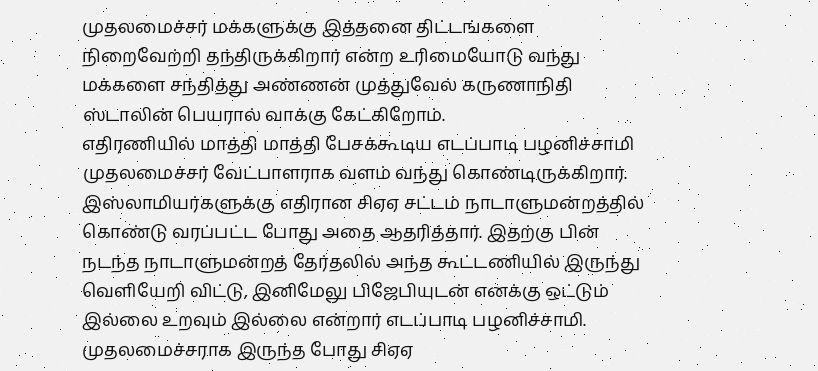முதலமைச்சர் மக்களுக்கு இத்தனை திட்டங்களை நிறைவேற்றி தந்திருக்கிறார் என்ற உரிமையோடு வந்து மக்களை சந்தித்து அண்ணன் முத்துவேல் கருணாநிதி ஸ்டாலின் பெயரால் வாக்கு கேட்கிறோம்.
எதிரணியில் மாத்தி மாத்தி பேசக்கூடிய எடப்பாடி பழனிச்சாமி முதலமைச்சர் வேட்பாளராக வளம் வந்து கொண்டிருக்கிறார். இஸ்லாமியர்களுக்கு எதிரான சிஏஏ சட்டம் நாடாளுமன்றத்தில் கொண்டு வரப்பட்ட போது அதை ஆதரித்தார். இதற்கு பின் நடந்த நாடாளுமன்றத் தேர்தலில் அந்த கூட்டணியில் இருந்து வெளியேறி விட்டு, இனிமேலு பிஜேபியுடன் எனக்கு ஒட்டும் இல்லை உறவும் இல்லை என்றார் எடப்பாடி பழனிச்சாமி. முதலமைச்சராக இருந்த போது சிஏஏ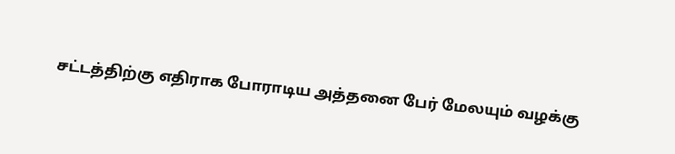சட்டத்திற்கு எதிராக போராடிய அத்தனை பேர் மேலயும் வழக்கு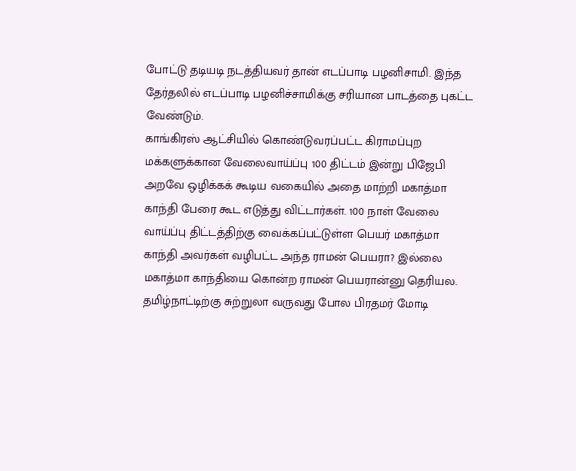போட்டு தடியடி நடத்தியவர் தான் எடப்பாடி பழனிசாமி. இந்த தேர்தலில் எடப்பாடி பழனிச்சாமிக்கு சரியான பாடத்தை புகட்ட வேண்டும்.
காங்கிரஸ் ஆட்சியில் கொண்டுவரப்பட்ட கிராமப்புற மக்களுக்கான வேலைவாய்ப்பு 100 திட்டம் இன்று பிஜேபி அறவே ஒழிக்கக் கூடிய வகையில் அதை மாற்றி மகாத்மா காந்தி பேரை கூட எடுத்து விட்டார்கள். 100 நாள் வேலை வாய்ப்பு திட்டத்திற்கு வைக்கப்பட்டுள்ள பெயர் மகாத்மா காந்தி அவர்கள் வழிபட்ட அந்த ராமன் பெயரா? இல்லை மகாத்மா காந்தியை கொன்ற ராமன் பெயரான்னு தெரியல.
தமிழ்நாட்டிற்கு சுற்றுலா வருவது போல பிரதமர் மோடி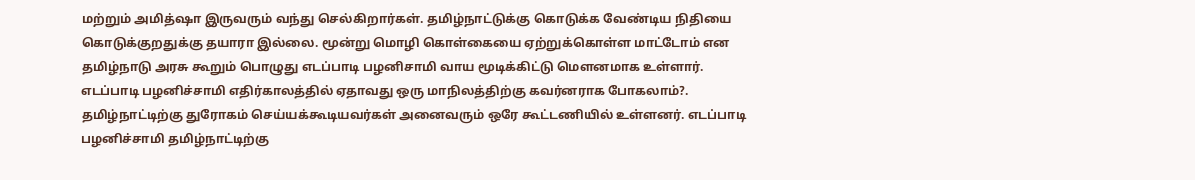மற்றும் அமித்ஷா இருவரும் வந்து செல்கிறார்கள். தமிழ்நாட்டுக்கு கொடுக்க வேண்டிய நிதியை கொடுக்குறதுக்கு தயாரா இல்லை. மூன்று மொழி கொள்கையை ஏற்றுக்கொள்ள மாட்டோம் என தமிழ்நாடு அரசு கூறும் பொழுது எடப்பாடி பழனிசாமி வாய மூடிக்கிட்டு மௌனமாக உள்ளார். எடப்பாடி பழனிச்சாமி எதிர்காலத்தில் ஏதாவது ஒரு மாநிலத்திற்கு கவர்னராக போகலாம்?. தமிழ்நாட்டிற்கு துரோகம் செய்யக்கூடியவர்கள் அனைவரும் ஒரே கூட்டணியில் உள்ளனர். எடப்பாடி பழனிச்சாமி தமிழ்நாட்டிற்கு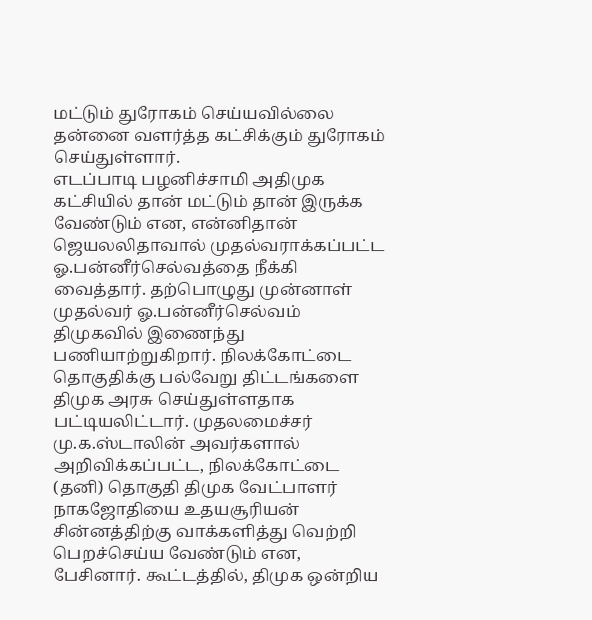மட்டும் துரோகம் செய்யவில்லை தன்னை வளர்த்த கட்சிக்கும் துரோகம் செய்துள்ளார்.
எடப்பாடி பழனிச்சாமி அதிமுக கட்சியில் தான் மட்டும் தான் இருக்க வேண்டும் என, என்னிதான் ஜெயலலிதாவால் முதல்வராக்கப்பட்ட ஓ.பன்னீர்செல்வத்தை நீக்கி வைத்தார். தற்பொழுது முன்னாள் முதல்வர் ஓ.பன்னீர்செல்வம் திமுகவில் இணைந்து பணியாற்றுகிறார். நிலக்கோட்டை தொகுதிக்கு பல்வேறு திட்டங்களை திமுக அரசு செய்துள்ளதாக பட்டியலிட்டார். முதலமைச்சர் மு.க.ஸ்டாலின் அவர்களால் அறிவிக்கப்பட்ட, நிலக்கோட்டை (தனி) தொகுதி திமுக வேட்பாளர் நாகஜோதியை உதயசூரியன் சின்னத்திற்கு வாக்களித்து வெற்றி பெறச்செய்ய வேண்டும் என, பேசினார். கூட்டத்தில், திமுக ஒன்றிய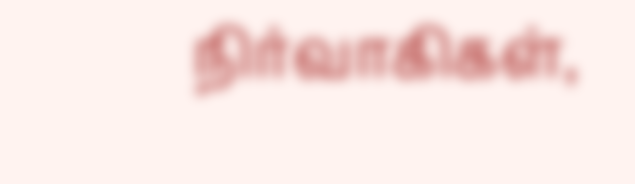நிர்வாகிகள்,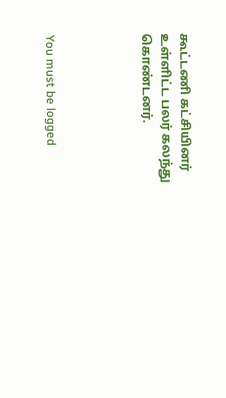கூட்டணி கட்சியினர் உள்ளிட்ட பலர் கலந்து கொண்டனர்.




You must be logged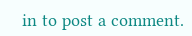in to post a comment.